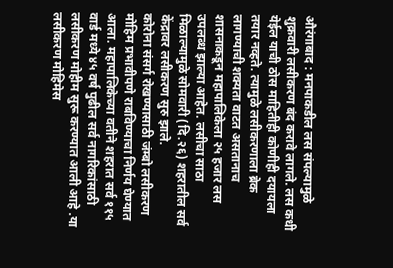औरंगाबाद : मनपाकडील लस संपल्यामुळे शुक्रवारी लसीकरण बंद करावे लागले. लस कधी येईल याची ठोस माहितीही कोणीही दयायला तयार नव्हते. त्यामुळे लसीकरणाला ब्रेक लागण्याची शक्यता वाटत असतानाच शासनाकडून महापालिकेला २५ हजार लस उपलब्ध झाल्या आहेत. लसीचा साठा मिळाल्यामुळे सोमवारी (दि.२६) शहरातील सर्व केंद्रावर लसीकरण सुरु झाले.
कोरोना संसर्ग रोखण्यासाठी जंम्बो लसीकरण मोहिम प्रभावीपणे राबविण्याचा निर्णय घेण्यात आला. महापालिकेच्या वतीने शहरात सर्व ११५ वार्ड मध्ये ४५ वर्ष पुढील सर्व नागरिकांसाठी लसीकरण मोहीम सुरू करण्यात आली आहे .या लसीकरण मोहिमेस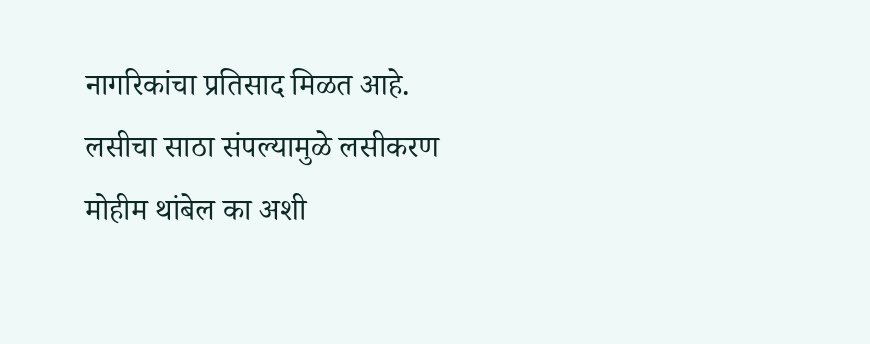नागरिकांचा प्रतिसाद मिळत आहे. लसीचा साठा संपल्यामुळे लसीकरण मोहीम थांबेल का अशी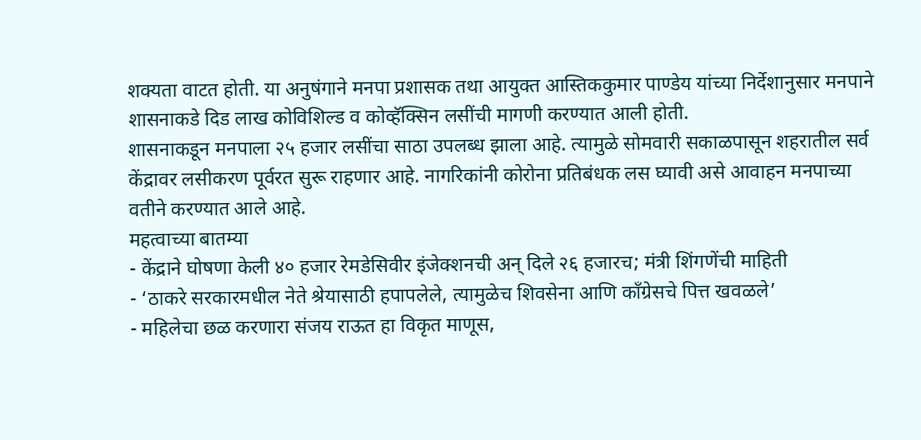शक्यता वाटत होती. या अनुषंगाने मनपा प्रशासक तथा आयुक्त आस्तिककुमार पाण्डेय यांच्या निर्देशानुसार मनपाने शासनाकडे दिड लाख कोविशिल्ड व कोव्हॅक्सिन लसींची मागणी करण्यात आली होती.
शासनाकडून मनपाला २५ हजार लसींचा साठा उपलब्ध झाला आहे. त्यामुळे सोमवारी सकाळपासून शहरातील सर्व केंद्रावर लसीकरण पूर्वरत सुरू राहणार आहे. नागरिकांनी कोरोना प्रतिबंधक लस घ्यावी असे आवाहन मनपाच्या वतीने करण्यात आले आहे.
महत्वाच्या बातम्या
- केंद्राने घोषणा केली ४० हजार रेमडेसिवीर इंजेक्शनची अन् दिले २६ हजारच; मंत्री शिंगणेंची माहिती
- ‘ठाकरे सरकारमधील नेते श्रेयासाठी हपापलेले, त्यामुळेच शिवसेना आणि काँग्रेसचे पित्त खवळले’
- महिलेचा छळ करणारा संजय राऊत हा विकृत माणूस,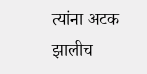त्यांना अटक झालीच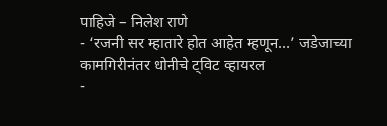पाहिजे – निलेश राणे
- ‘रजनी सर म्हातारे होत आहेत म्हणून…’ जडेजाच्या कामगिरीनंतर धोनीचे ट्विट व्हायरल
-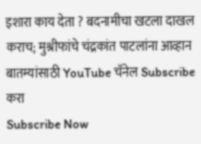इशारा काय देता ? बदनामीचा खटला दाखल कराच; मुश्रीफांचे चंद्रकांत पाटलांना आव्हान
बातम्यांसाठी YouTube चॅनेल Subscribe करा
Subscribe Now